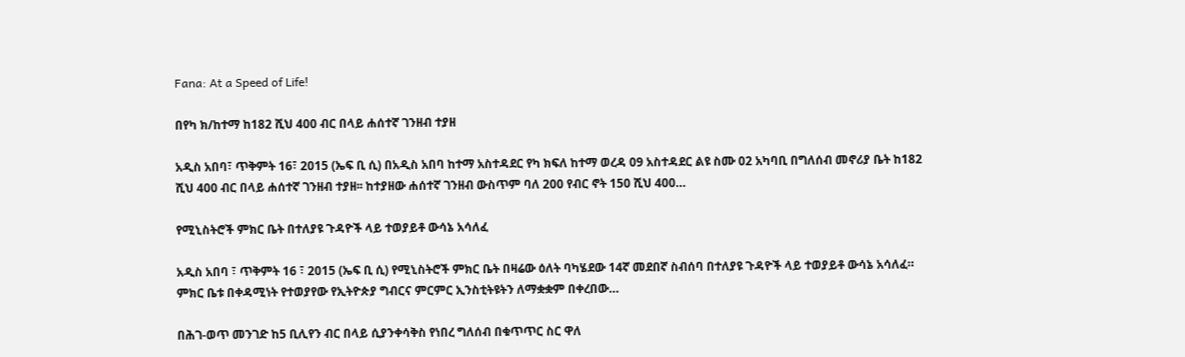Fana: At a Speed of Life!

በየካ ክ/ከተማ ከ182 ሺህ 400 ብር በላይ ሐሰተኛ ገንዘብ ተያዘ

አዲስ አበባ፣ ጥቅምት 16፣ 2015 (ኤፍ ቢ ሲ) በአዲስ አበባ ከተማ አስተዳደር የካ ክፍለ ከተማ ወረዳ 09 አስተዳደር ልዩ ስሙ 02 አካባቢ በግለሰብ መኖሪያ ቤት ከ182 ሺህ 400 ብር በላይ ሐሰተኛ ገንዘብ ተያዘ፡፡ ከተያዘው ሐሰተኛ ገንዘብ ውስጥም ባለ 200 የብር ኖት 150 ሺህ 400…

የሚኒስትሮች ምክር ቤት በተለያዩ ጉዳዮች ላይ ተወያይቶ ውሳኔ አሳለፈ

አዲስ አበባ ፣ ጥቅምት 16 ፣ 2015 (ኤፍ ቢ ሲ) የሚኒስትሮች ምክር ቤት በዛሬው ዕለት ባካሄደው 14ኛ መደበኛ ስብሰባ በተለያዩ ጉዳዮች ላይ ተወያይቶ ውሳኔ አሳለፈ። ምክር ቤቱ በቀዳሚነት የተወያየው የኢትዮጵያ ግብርና ምርምር ኢንስቲትዩትን ለማቋቋም በቀረበው…

በሕገ-ወጥ መንገድ ከ5 ቢሊየን ብር በላይ ሲያንቀሳቅስ የነበረ ግለሰብ በቁጥጥር ስር ዋለ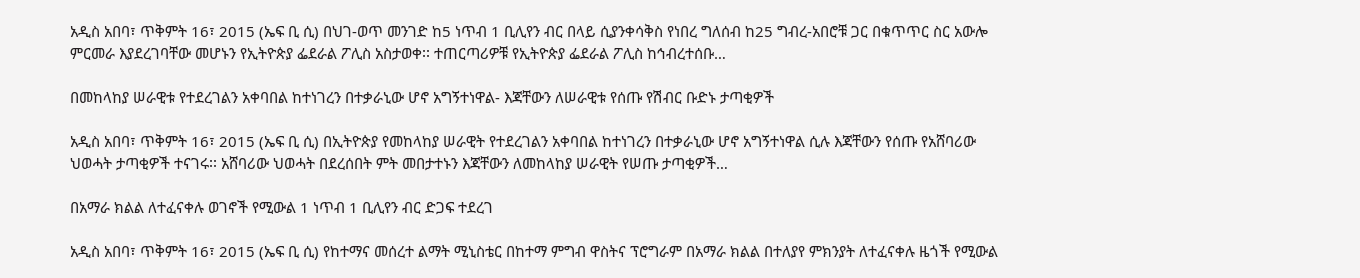አዲስ አበባ፣ ጥቅምት 16፣ 2015 (ኤፍ ቢ ሲ) በህገ-ወጥ መንገድ ከ5 ነጥብ 1 ቢሊየን ብር በላይ ሲያንቀሳቅስ የነበረ ግለሰብ ከ25 ግብረ-አበሮቹ ጋር በቁጥጥር ስር አውሎ ምርመራ እያደረገባቸው መሆኑን የኢትዮጵያ ፌደራል ፖሊስ አስታወቀ፡፡ ተጠርጣሪዎቹ የኢትዮጵያ ፌደራል ፖሊስ ከኅብረተሰቡ…

በመከላከያ ሠራዊቱ የተደረገልን አቀባበል ከተነገረን በተቃራኒው ሆኖ አግኝተነዋል- እጃቸውን ለሠራዊቱ የሰጡ የሽብር ቡድኑ ታጣቂዎች

አዲስ አበባ፣ ጥቅምት 16፣ 2015 (ኤፍ ቢ ሲ) በኢትዮጵያ የመከላከያ ሠራዊት የተደረገልን አቀባበል ከተነገረን በተቃራኒው ሆኖ አግኝተነዋል ሲሉ እጃቸውን የሰጡ የአሸባሪው ህወሓት ታጣቂዎች ተናገሩ፡፡ አሸባሪው ህወሓት በደረሰበት ምት መበታተኑን እጃቸውን ለመከላከያ ሠራዊት የሠጡ ታጣቂዎች…

በአማራ ክልል ለተፈናቀሉ ወገኖች የሚውል 1 ነጥብ 1 ቢሊየን ብር ድጋፍ ተደረገ

አዲስ አበባ፣ ጥቅምት 16፣ 2015 (ኤፍ ቢ ሲ) የከተማና መሰረተ ልማት ሚኒስቴር በከተማ ምግብ ዋስትና ፕሮግራም በአማራ ክልል በተለያየ ምክንያት ለተፈናቀሉ ዜጎች የሚውል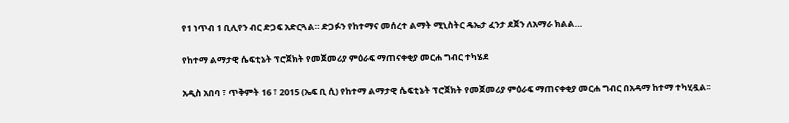የ1 ነጥብ 1 ቢሊየን ብር ድጋፍ አድርጓል። ድጋፉን የከተማና መሰረተ ልማት ሚኒስትር ዴኤታ ፈንታ ደጀን ለአማራ ክልል…

የከተማ ልማታዊ ሴፍቲኔት ፕሮጀክት የመጀመሪያ ምዕራፍ ማጠናቀቂያ መርሐ ግብር ተካሄደ

አዲስ አበባ ፣ ጥቅምት 16 ፣ 2015 (ኤፍ ቢ ሲ) የከተማ ልማታዊ ሴፍቲኔት ፕሮጀክት የመጀመሪያ ምዕራፍ ማጠናቀቂያ መርሐ ግብር በአዳማ ከተማ ተካሂዷል፡፡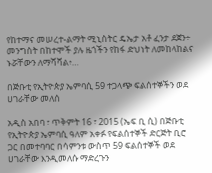የከተማና መሠረተ-ልማት ሚኒስትር ዴኤታ አቶ ፈንታ ደጀን÷ መንግስት በከተሞች ያሉ ዜጎችን የከፋ ድህነት ለመከላከልና ኑሯቸውን ለማሻሻል፥…

በጅቡቲ የኢትዮጵያ ኤምባሲ 59 ተጋላጭ ፍልሰተኞችን ወደ ሀገራቸው መለሰ

አዲስ አበባ ፣ ጥቅምት 16 ፣ 2015 (ኤፍ ቢ ሲ) በጅቡቲ የኢትዮጵያ ኤምባሲ ዓለም አቀፉ የፍልሰተኞች ድርጅት ቢሮ ጋር በመተባባር በሳምንቱ ውስጥ 59 ፍልሰተኞች ወደ ሀገራቸው እንዲመለሱ ማድረጉን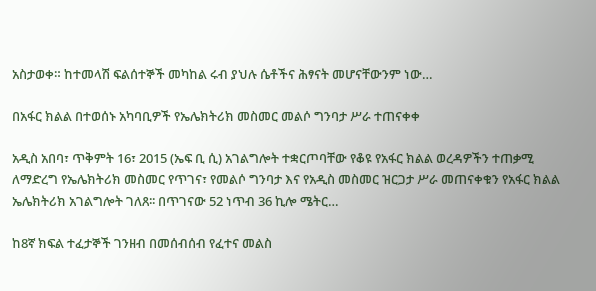አስታወቀ። ከተመላሽ ፍልሰተኞች መካከል ሩብ ያህሉ ሴቶችና ሕፃናት መሆናቸውንም ነው…

በአፋር ክልል በተወሰኑ አካባቢዎች የኤሌክትሪክ መስመር መልሶ ግንባታ ሥራ ተጠናቀቀ

አዲስ አበባ፣ ጥቅምት 16፣ 2015 (ኤፍ ቢ ሲ) አገልግሎት ተቋርጦባቸው የቆዩ የአፋር ክልል ወረዳዎችን ተጠቃሚ ለማድረግ የኤሌክትሪክ መስመር የጥገና፣ የመልሶ ግንባታ እና የአዲስ መስመር ዝርጋታ ሥራ መጠናቀቁን የአፋር ክልል ኤሌክትሪክ አገልግሎት ገለጸ፡፡ በጥገናው 52 ነጥብ 36 ኪሎ ሜትር…

ከ8ኛ ክፍል ተፈታኞች ገንዘብ በመሰብሰብ የፈተና መልስ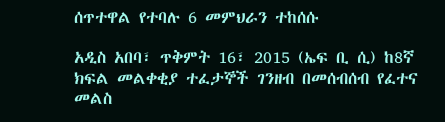ሰጥተዋል የተባሉ 6 መምህራን ተከሰሱ

አዲስ አበባ፣ ጥቅምት 16፣ 2015 (ኤፍ ቢ ሲ) ከ8ኛ ክፍል መልቀቂያ ተፈታኞች ገንዘብ በመሰብሰብ የፈተና መልስ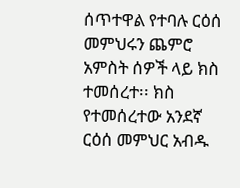ሰጥተዋል የተባሉ ርዕሰ መምህሩን ጨምሮ አምስት ሰዎች ላይ ክስ ተመሰረተ፡፡ ክስ የተመሰረተው አንደኛ ርዕሰ መምህር አብዱ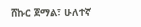ሸኩር ጀማል፣ ሁለተኛ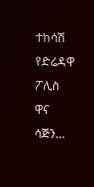ተከሳሽ የድሬዳዋ ፖሊስ ዋና ሳጅን…